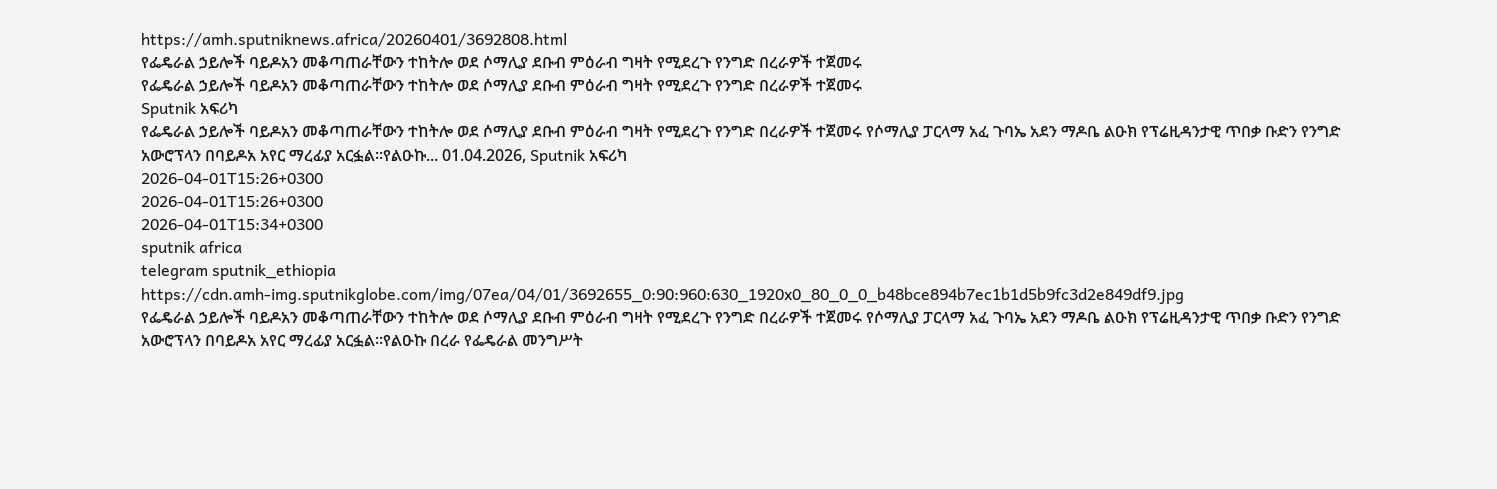https://amh.sputniknews.africa/20260401/3692808.html
የፌዴራል ኃይሎች ባይዶአን መቆጣጠራቸውን ተከትሎ ወደ ሶማሊያ ደቡብ ምዕራብ ግዛት የሚደረጉ የንግድ በረራዎች ተጀመሩ
የፌዴራል ኃይሎች ባይዶአን መቆጣጠራቸውን ተከትሎ ወደ ሶማሊያ ደቡብ ምዕራብ ግዛት የሚደረጉ የንግድ በረራዎች ተጀመሩ
Sputnik አፍሪካ
የፌዴራል ኃይሎች ባይዶአን መቆጣጠራቸውን ተከትሎ ወደ ሶማሊያ ደቡብ ምዕራብ ግዛት የሚደረጉ የንግድ በረራዎች ተጀመሩ የሶማሊያ ፓርላማ አፈ ጉባኤ አደን ማዶቤ ልዑክ የፕሬዚዳንታዊ ጥበቃ ቡድን የንግድ አውሮፕላን በባይዶአ አየር ማረፊያ አርፏል።የልዑኩ... 01.04.2026, Sputnik አፍሪካ
2026-04-01T15:26+0300
2026-04-01T15:26+0300
2026-04-01T15:34+0300
sputnik africa
telegram sputnik_ethiopia
https://cdn.amh-img.sputnikglobe.com/img/07ea/04/01/3692655_0:90:960:630_1920x0_80_0_0_b48bce894b7ec1b1d5b9fc3d2e849df9.jpg
የፌዴራል ኃይሎች ባይዶአን መቆጣጠራቸውን ተከትሎ ወደ ሶማሊያ ደቡብ ምዕራብ ግዛት የሚደረጉ የንግድ በረራዎች ተጀመሩ የሶማሊያ ፓርላማ አፈ ጉባኤ አደን ማዶቤ ልዑክ የፕሬዚዳንታዊ ጥበቃ ቡድን የንግድ አውሮፕላን በባይዶአ አየር ማረፊያ አርፏል።የልዑኩ በረራ የፌዴራል መንግሥት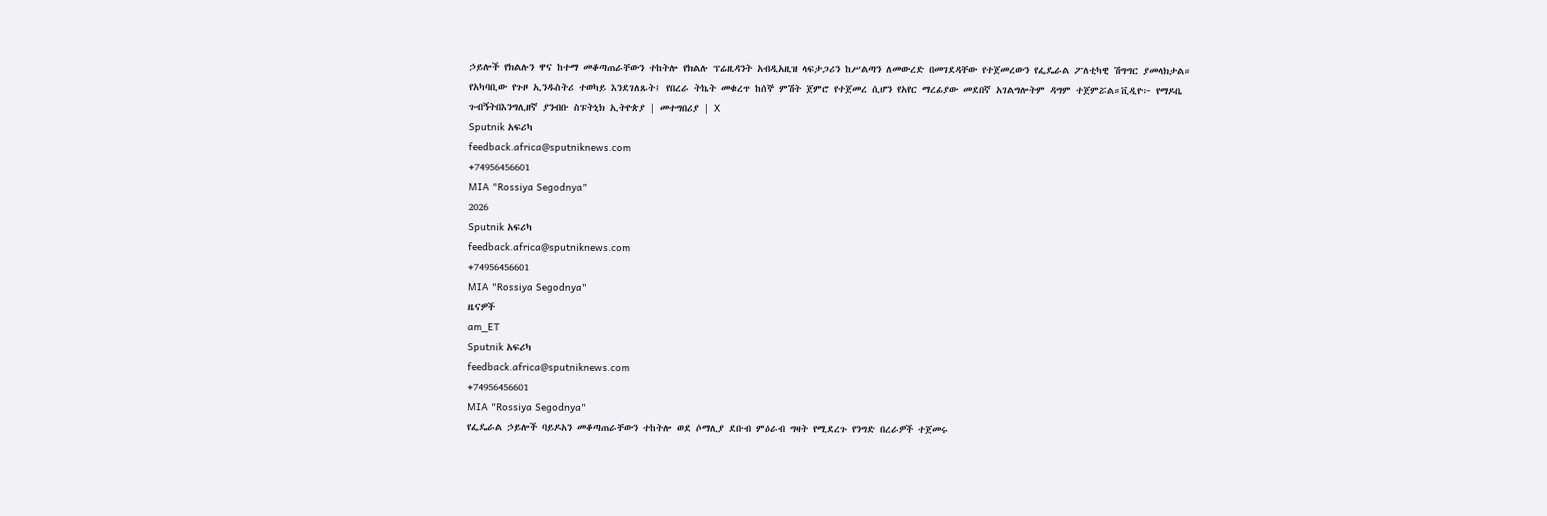ኃይሎች የክልሉን ዋና ከተማ መቆጣጠራቸውን ተከትሎ የክልሉ ፕሬዚዳንት አብዲአዚዝ ላፍታጋሪን ከሥልጣን ለመውረድ በመገደዳቸው የተጀመረውን የፌዴራል ፖለቲካዊ ሽግግር ያመላክታል። የአካባቢው የጉዞ ኢንዱስትሪ ተወካይ እንደገለጹት፤ የበረራ ትኬት መቁረጥ ከሰኞ ምሽት ጀምሮ የተጀመረ ሲሆን የአየር ማረፊያው መደበኛ አገልግሎትም ዳግም ተጀምሯል።ቪዲዮ፦ የማዶቤ ጉብኝትበእንግሊዘኛ ያንብቡ ስፑትኒክ ኢትዮጵያ | መተግበሪያ | X
Sputnik አፍሪካ
feedback.africa@sputniknews.com
+74956456601
MIA "Rossiya Segodnya"
2026
Sputnik አፍሪካ
feedback.africa@sputniknews.com
+74956456601
MIA "Rossiya Segodnya"
ዜናዎች
am_ET
Sputnik አፍሪካ
feedback.africa@sputniknews.com
+74956456601
MIA "Rossiya Segodnya"
የፌዴራል ኃይሎች ባይዶአን መቆጣጠራቸውን ተከትሎ ወደ ሶማሊያ ደቡብ ምዕራብ ግዛት የሚደረጉ የንግድ በረራዎች ተጀመሩ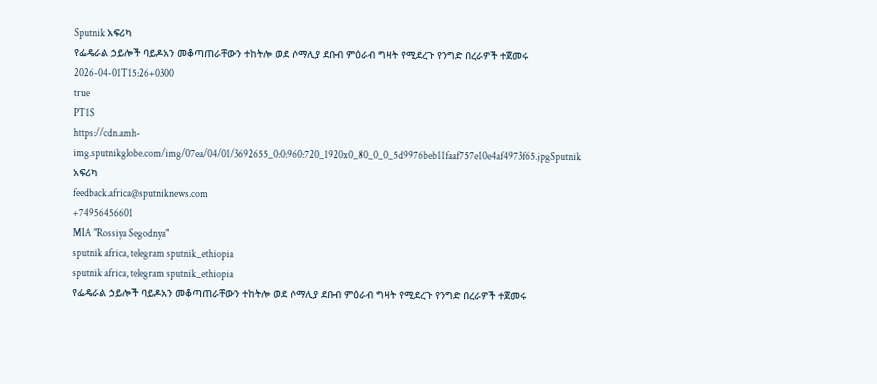Sputnik አፍሪካ
የፌዴራል ኃይሎች ባይዶአን መቆጣጠራቸውን ተከትሎ ወደ ሶማሊያ ደቡብ ምዕራብ ግዛት የሚደረጉ የንግድ በረራዎች ተጀመሩ
2026-04-01T15:26+0300
true
PT1S
https://cdn.amh-img.sputnikglobe.com/img/07ea/04/01/3692655_0:0:960:720_1920x0_80_0_0_5d9976beb11faaf757e10e4af4973f65.jpgSputnik አፍሪካ
feedback.africa@sputniknews.com
+74956456601
MIA "Rossiya Segodnya"
sputnik africa, telegram sputnik_ethiopia
sputnik africa, telegram sputnik_ethiopia
የፌዴራል ኃይሎች ባይዶአን መቆጣጠራቸውን ተከትሎ ወደ ሶማሊያ ደቡብ ምዕራብ ግዛት የሚደረጉ የንግድ በረራዎች ተጀመሩ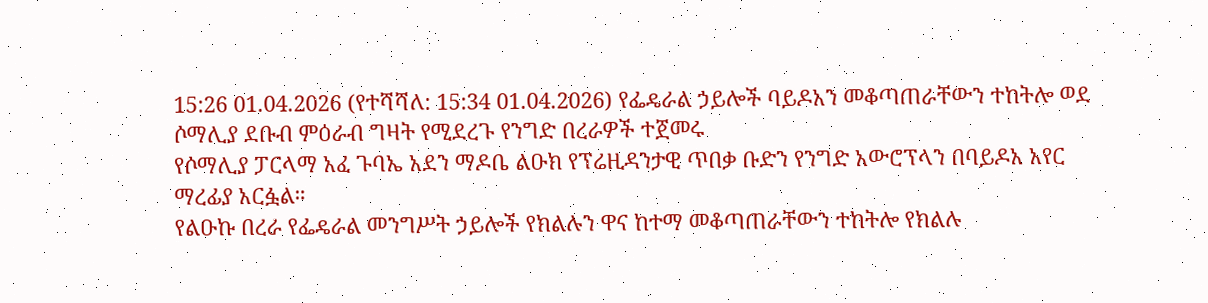15:26 01.04.2026 (የተሻሻለ: 15:34 01.04.2026) የፌዴራል ኃይሎች ባይዶአን መቆጣጠራቸውን ተከትሎ ወደ ሶማሊያ ደቡብ ምዕራብ ግዛት የሚደረጉ የንግድ በረራዎች ተጀመሩ
የሶማሊያ ፓርላማ አፈ ጉባኤ አደን ማዶቤ ልዑክ የፕሬዚዳንታዊ ጥበቃ ቡድን የንግድ አውሮፕላን በባይዶአ አየር ማረፊያ አርፏል።
የልዑኩ በረራ የፌዴራል መንግሥት ኃይሎች የክልሉን ዋና ከተማ መቆጣጠራቸውን ተከትሎ የክልሉ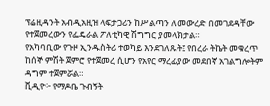ፕሬዚዳንት አብዲአዚዝ ላፍታጋሪን ከሥልጣን ለመውረድ በመገደዳቸው የተጀመረውን የፌዴራል ፖለቲካዊ ሽግግር ያመላክታል።
የአካባቢው የጉዞ ኢንዱስትሪ ተወካይ እንደገለጹት፤ የበረራ ትኬት መቁረጥ ከሰኞ ምሽት ጀምሮ የተጀመረ ሲሆን የአየር ማረፊያው መደበኛ አገልግሎትም ዳግም ተጀምሯል።
ቪዲዮ፦ የማዶቤ ጉብኝት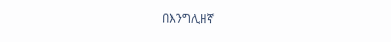በእንግሊዘኛ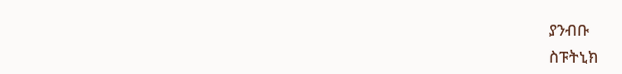ያንብቡ
ስፑትኒክ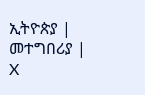ኢትዮጵያ | መተግበሪያ | X